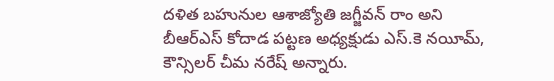దళిత బహునుల ఆశాజ్యోతి జగ్జీవన్ రాం అని బీఆర్ఎస్ కోదాడ పట్టణ అధ్యక్షుడు ఎస్.కె నయీమ్, కౌన్సిలర్ చీమ నరేష్ అన్నారు.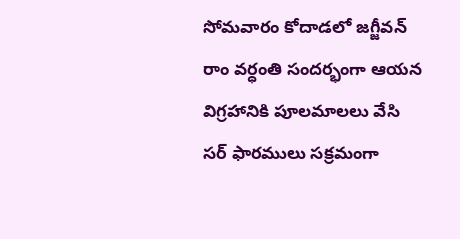సోమవారం కోదాడలో జగ్జీవన్ రాం వర్ధంతి సందర్భంగా ఆయన విగ్రహానికి పూలమాలలు వేసి
సర్ ఫారములు సక్రమంగా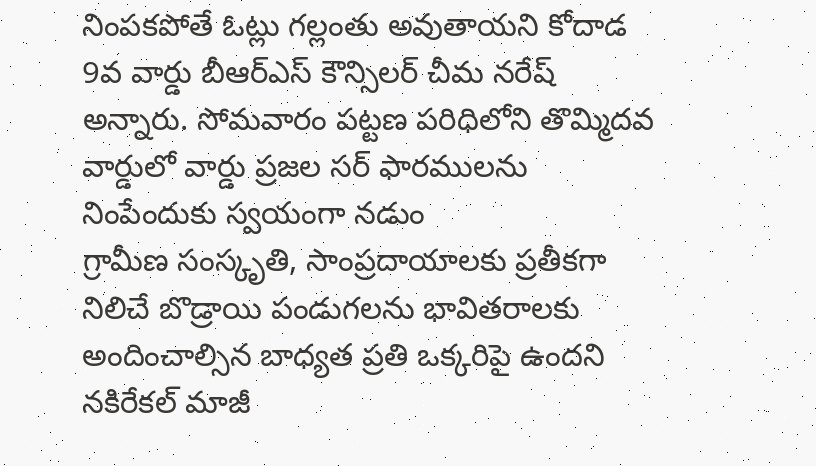నింపకపోతే ఓట్లు గల్లంతు అవుతాయని కోదాడ 9వ వార్డు బీఆర్ఎస్ కౌన్సిలర్ చీమ నరేష్ అన్నారు. సోమవారం పట్టణ పరిధిలోని తొమ్మిదవ వార్డులో వార్డు ప్రజల సర్ ఫారములను నింపేందుకు స్వయంగా నడుం
గ్రామీణ సంస్కృతి, సాంప్రదాయాలకు ప్రతీకగా నిలిచే బొడ్రాయి పండుగలను భావితరాలకు అందించాల్సిన బాధ్యత ప్రతి ఒక్కరిపై ఉందని నకిరేకల్ మాజీ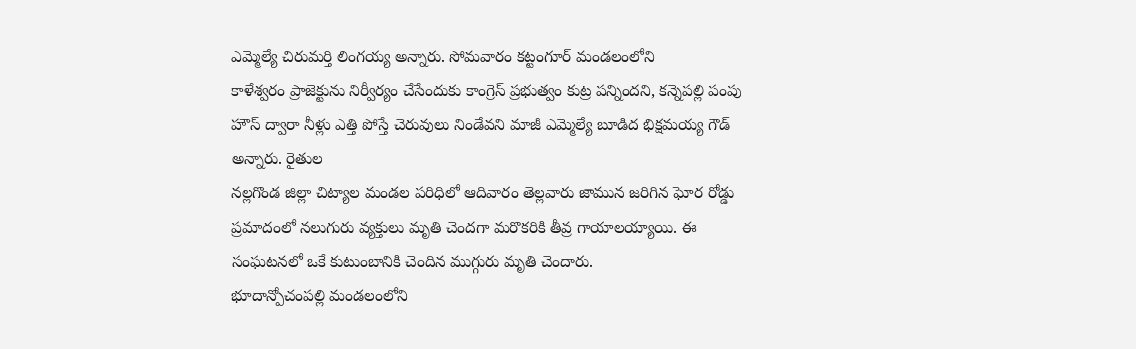ఎమ్మెల్యే చిరుమర్తి లింగయ్య అన్నారు. సోమవారం కట్టంగూర్ మండలంలోని
కాళేశ్వరం ప్రాజెక్టును నిర్వీర్యం చేసేందుకు కాంగ్రెస్ ప్రభుత్వం కుట్ర పన్నిందని, కన్నెపల్లి పంపు హౌస్ ద్వారా నీళ్లు ఎత్తి పోస్తే చెరువులు నిండేవని మాజీ ఎమ్మెల్యే బూడిద భిక్షమయ్య గౌడ్ అన్నారు. రైతుల
నల్లగొండ జిల్లా చిట్యాల మండల పరిధిలో ఆదివారం తెల్లవారు జామున జరిగిన ఘోర రోడ్డు ప్రమాదంలో నలుగురు వ్యక్తులు మృతి చెందగా మరొకరికి తీవ్ర గాయాలయ్యాయి. ఈ సంఘటనలో ఒకే కుటుంబానికి చెందిన ముగ్గురు మృతి చెందారు.
భూదాన్పోచంపల్లి మండలంలోని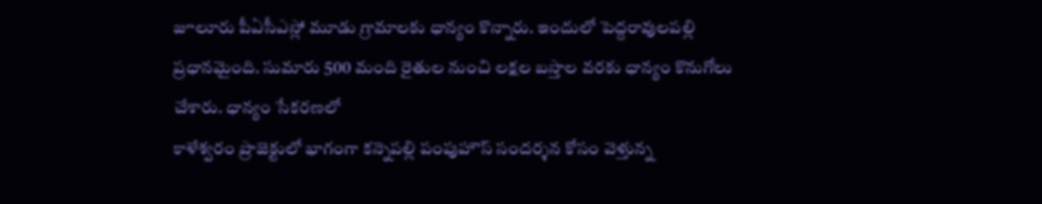జూలూరు పీఏసీఎస్లో మూడు గ్రామాలకు ధాన్యం కొన్నారు. ఇందులో పెద్దరావులపల్లి ప్రధానమైంది. సుమారు 500 మంది రైతుల నుంచి లక్షల బస్తాల వరకు ధాన్యం కొనుగోలు చేశారు. ధాన్యం సేకరణలో
కాళేశ్వరం ప్రాజెక్టులో భాగంగా కన్నెపల్లి పంపుహౌస్ సందర్శన కోసం వెళ్తున్న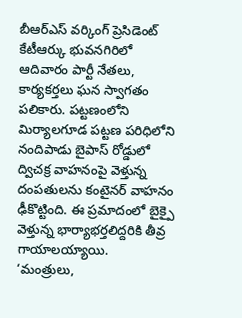బీఆర్ఎస్ వర్కింగ్ ప్రెసిడెంట్ కేటీఆర్కు భువనగిరిలో ఆదివారం పార్టీ నేతలు, కార్యకర్తలు ఘన స్వాగతం పలికారు. పట్టణంలోని
మిర్యాలగూడ పట్టణ పరిధిలోని నందిపాడు బైపాస్ రోడ్డులో ద్విచక్ర వాహనంపై వెళ్తున్న దంపతులను కంటైనర్ వాహనం ఢీకొట్టింది. ఈ ప్రమాదంలో బైక్పై వెళ్తున్న భార్యాభర్తలిద్దరికి తీవ్ర గాయాలయ్యాయి.
‘మంత్రులు,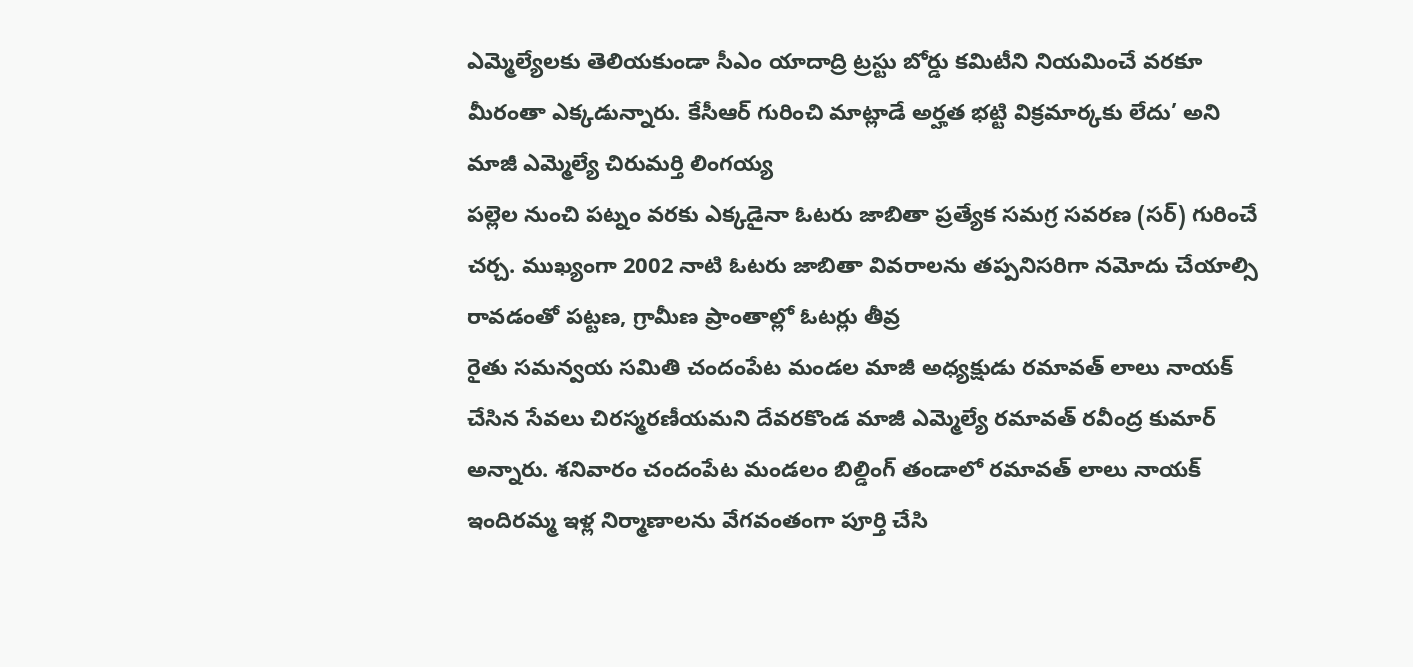ఎమ్మెల్యేలకు తెలియకుండా సీఎం యాదాద్రి ట్రస్టు బోర్డు కమిటీని నియమించే వరకూ మీరంతా ఎక్కడున్నారు. కేసీఆర్ గురించి మాట్లాడే అర్హత భట్టి విక్రమార్కకు లేదు’ అని మాజీ ఎమ్మెల్యే చిరుమర్తి లింగయ్య
పల్లెల నుంచి పట్నం వరకు ఎక్కడైనా ఓటరు జాబితా ప్రత్యేక సమగ్ర సవరణ (సర్) గురించే చర్చ. ముఖ్యంగా 2002 నాటి ఓటరు జాబితా వివరాలను తప్పనిసరిగా నమోదు చేయాల్సి రావడంతో పట్టణ, గ్రామీణ ప్రాంతాల్లో ఓటర్లు తీవ్ర
రైతు సమన్వయ సమితి చందంపేట మండల మాజీ అధ్యక్షుడు రమావత్ లాలు నాయక్ చేసిన సేవలు చిరస్మరణీయమని దేవరకొండ మాజీ ఎమ్మెల్యే రమావత్ రవీంద్ర కుమార్ అన్నారు. శనివారం చందంపేట మండలం బిల్డింగ్ తండాలో రమావత్ లాలు నాయక్
ఇందిరమ్మ ఇళ్ల నిర్మాణాలను వేగవంతంగా పూర్తి చేసి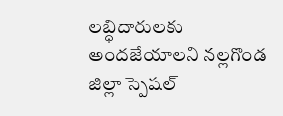లబ్ధిదారులకు అందజేయాలని నల్లగొండ జిల్లా స్పెషల్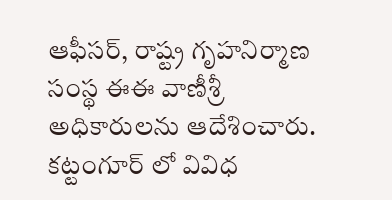ఆఫీసర్, రాష్ట్ర గృహనిర్మాణ సంస్థ ఈఈ వాణీశ్రీ అధికారులను ఆదేశించారు. కట్టంగూర్ లో వివిధ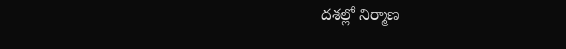దశల్లో నిర్మాణ